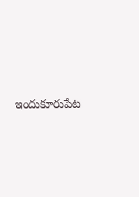ఇందుకూరుపేట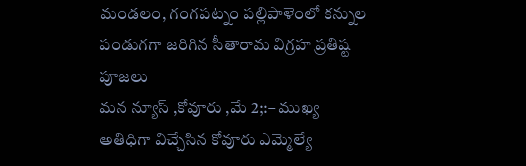మండలం, గంగపట్నం పల్లిపాళెంలో కన్నుల పండుగగా జరిగిన సీతారామ విగ్రహ ప్రతిష్ట పూజలు
మన న్యూస్ ,కోవూరు ,మే 2;:– ముఖ్య అతిధిగా విచ్చేసిన కోవూరు ఎమ్మెల్యే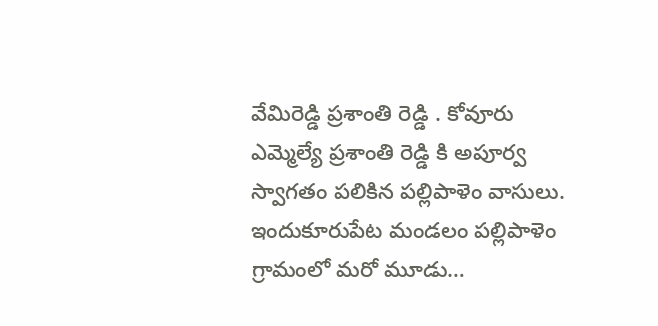వేమిరెడ్డి ప్రశాంతి రెడ్డి . కోవూరు ఎమ్మెల్యే ప్రశాంతి రెడ్డి కి అపూర్వ స్వాగతం పలికిన పల్లిపాళెం వాసులు. ఇందుకూరుపేట మండలం పల్లిపాళెం గ్రామంలో మరో మూడు…